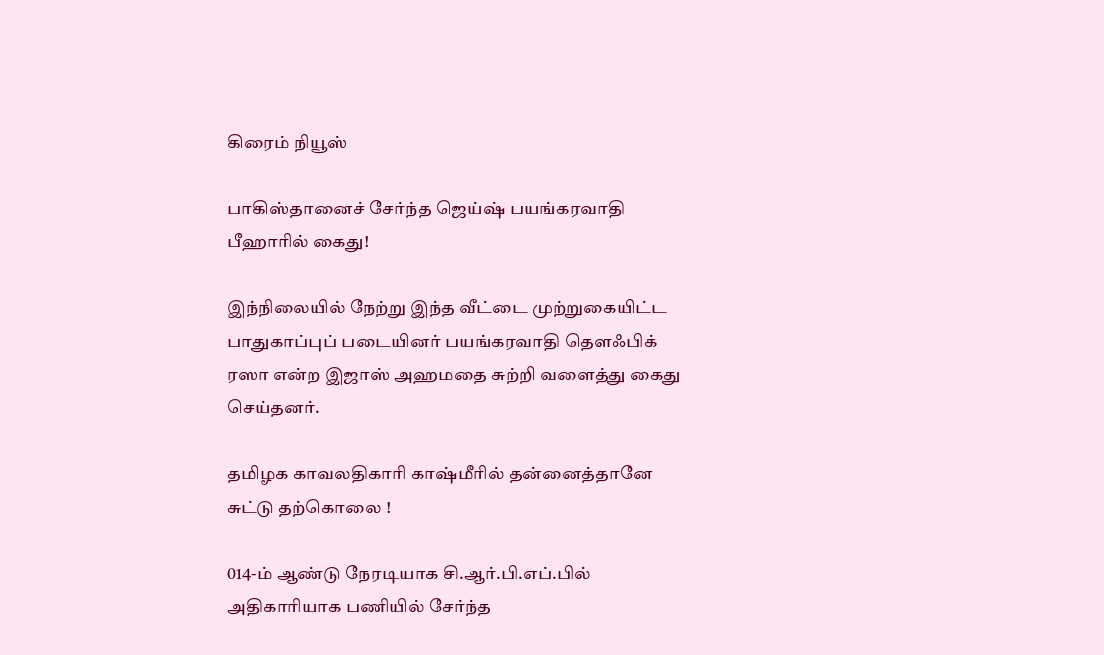கிரைம் நியூஸ்

பாகிஸ்தானைச் சேர்ந்த ஜெய்ஷ் பயங்கரவாதி பீஹாரில் கைது!

இந்நிலையில் நேற்று இந்த வீட்டை முற்றுகையிட்ட பாதுகாப்புப் படையினர் பயங்கரவாதி தௌஃபிக் ரஸா என்ற இஜாஸ் அஹமதை சுற்றி வளைத்து கைது செய்தனர்.

தமிழக காவலதிகாரி காஷ்மீரில் தன்னைத்தானே சுட்டு தற்கொலை !

014-ம் ஆண்டு நேரடியாக சி.ஆர்.பி.எப்.பில் அதிகாரியாக பணியில் சேர்ந்த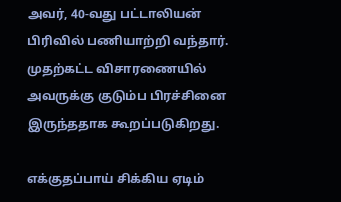அவர், 40-வது பட்டாலியன் பிரிவில் பணியாற்றி வந்தார். முதற்கட்ட விசாரணையில் அவருக்கு குடும்ப பிரச்சினை இருந்ததாக கூறப்படுகிறது.

எக்குதப்பாய் சிக்கிய ஏடிம்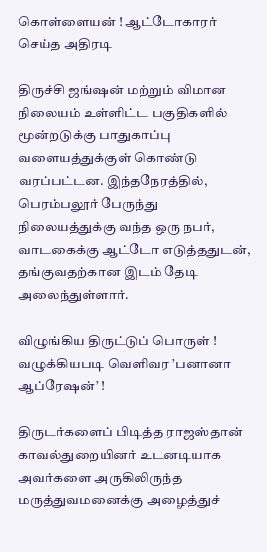கொள்ளையன் ! ஆட்டோகாரர் செய்த அதிரடி

திருச்சி ஜங்ஷன் மற்றும் விமான நிலையம் உள்ளிட்ட பகுதிகளில் மூன்றடுக்கு பாதுகாப்பு வளையத்துக்குள் கொண்டு வரப்பட்டன. இந்தநேரத்தில், பெரம்பலூர் பேருந்து நிலையத்துக்கு வந்த ஒரு நபர், வாடகைக்கு ஆட்டோ எடுத்ததுடன், தங்குவதற்கான இடம் தேடி அலைந்துள்ளார்.

விழுங்கிய திருட்டுப் பொருள் ! வழுக்கியபடி வெளிவர ’பனானா ஆப்ரேஷன்’ !

திருடர்களைப் பிடித்த ராஜஸ்தான் காவல்துறையினர் உடனடியாக அவர்களை அருகிலிருந்த மருத்துவமனைக்கு அழைத்துச்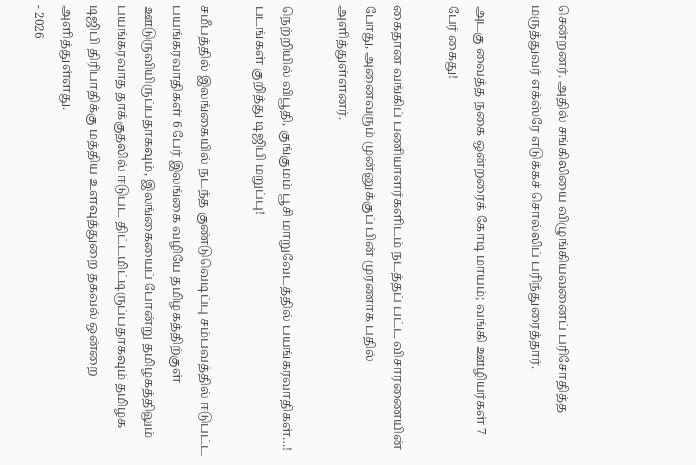சென்றனர். அதில் சங்கிலியை விழுங்கியவனைப் பரிசோதித்த மருத்துவர் எக்ஸ்ரே எடுக்கச் சொல்லிப் பரிந்துரைத்தார்.

அடகு வைத்த நகை ஒன்றரைக் கோடி மாயம்; வங்கி ஊழியர்கள் 7 பேர் கைது!

கைதான வங்கிப் பணியாளர்களிடம் நடத்தப் பட்ட விசாரணையின் போது, அனைவரும் முன்னுக்குப் பின் முரணாக பதில் அளித்துள்ளனர்.

நெற்றியில் விபூதி, குங்குமம் பூசி மாறுவேடத்தில் பயங்கரவாதிகள்…! படங்கள் குறித்து டிஜிபி மறுப்பு!

சமீபத்தில் இலங்கையில் நடந்த குண்டுவெடிப்பு சம்பவத்தில் ஈடுபட்ட பயங்கரவாதிகள் 6 பேர் இலங்கை வழியே தமிழகத்திற்குள் ஊடுருவியிருப்பதாகவும், இலங்கையைப் போன்று தமிழகத்திலும் பயங்கரவாத தாக்குதலில் ஈடுபட திட்டமிட்டிருப்பதாகவும் தமிழக டிஜிபி திரிபாதிக்கு மத்திய உளவுத்துறை தகவல் ஒன்றை அளித்துள்ளது.
- 2026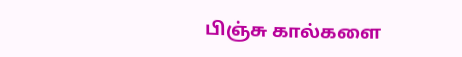பிஞ்சு கால்களை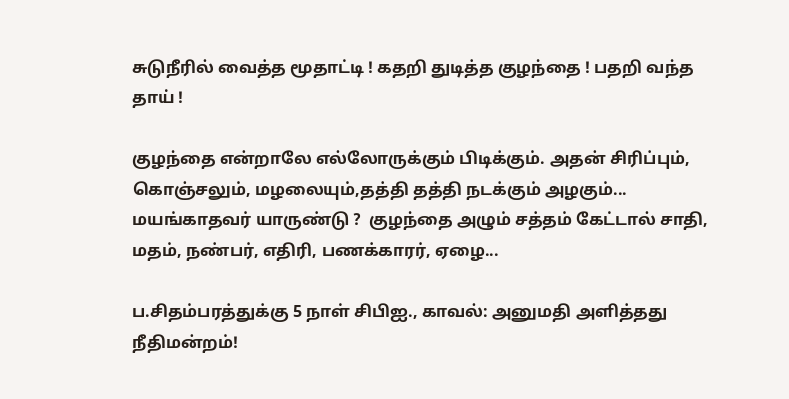சுடுநீரில் வைத்த மூதாட்டி ! கதறி துடித்த குழந்தை ! பதறி வந்த தாய் !

குழந்தை என்றாலே எல்லோருக்கும் பிடிக்கும். அதன் சிரிப்பும், கொஞ்சலும், மழலையும்,தத்தி தத்தி நடக்கும் அழகும்... மயங்காதவர் யாருண்டு ?  குழந்தை அழும் சத்தம் கேட்டால் சாதி, மதம், நண்பர், எதிரி, பணக்காரர், ஏழை...

ப.சிதம்பரத்துக்கு 5 நாள் சிபிஐ., காவல்: அனுமதி அளித்தது நீதிமன்றம்!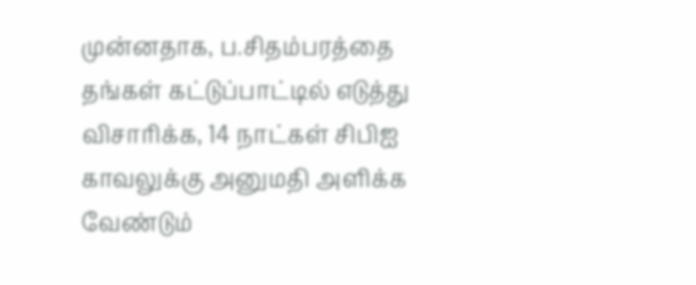முன்னதாக, ப.சிதம்பரத்தை தங்கள் கட்டுப்பாட்டில் எடுத்து விசாரிக்க, 14 நாட்கள் சிபிஐ காவலுக்கு அனுமதி அளிக்க வேண்டும்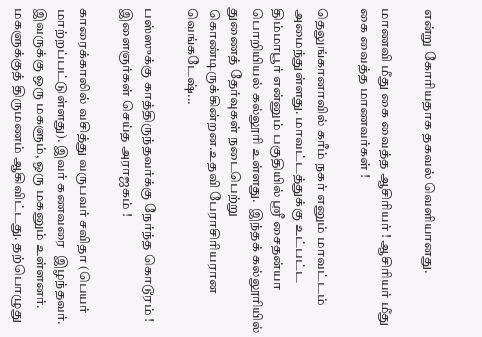என்று கோரியதாக தகவல் வெளியானது.

மாணவி மீது கை வைத்த ஆசிரியர் ! ஆசிரியர் மீது கை வைத்த மாணவர்கள் !

தெலுங்கானாவில் கரீம் நகர் எனும் மாவட்டம் அமைந்துள்ளது. மாவட்டத்துக்கு உட்பட்ட திம்மாபூர் என்னும் பகுதியில் ஸ்ரீ சைதன்யா பொறியியல் கல்லூரி உள்ளது.  இந்தக் கல்லூரியில் துணைத் தேர்வுகள் நடைபெற்று கொண்டிருக்கின்றன.உதவி பேராசிரியரான வெங்கடேஷ்...

பஸ்ஸுக்கு காத்திருந்தவர்க்கு நேர்ந்த கொடூரம் ! இளைஞர்கள் செய்த அராஜகம் !

காரைக்காலில் வசித்து வருபவர் சவிதா (பெயர் மாற்றப்பட்டுள்ளது). இவர் கணவரை  இழந்தவர். இவருக்கு ஒரு மகளும், ஒரு மகனும் உள்ளனர். மகளுக்குத் திருமணம் ஆகிவிட்டது. தற்பொழுது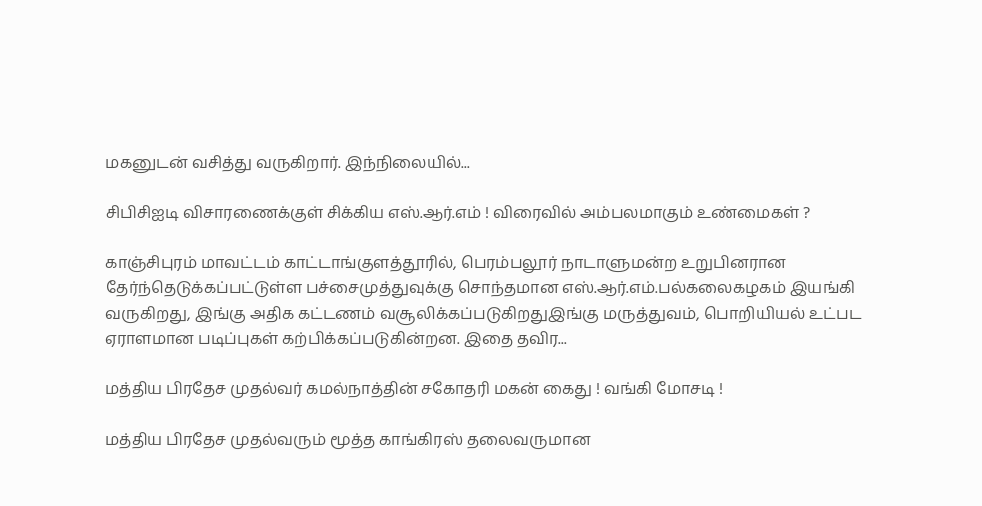மகனுடன் வசித்து வருகிறார். இந்நிலையில்...

சிபிசிஐடி விசாரணைக்குள் சிக்கிய எஸ்.ஆர்.எம் ! விரைவில் அம்பலமாகும் உண்மைகள் ?

காஞ்சிபுரம் மாவட்டம் காட்டாங்குளத்தூரில், பெரம்பலூர் நாடாளுமன்ற உறுபினரான தேர்ந்தெடுக்கப்பட்டுள்ள பச்சைமுத்துவுக்கு சொந்தமான எஸ்.ஆர்.எம்.பல்கலைகழகம் இயங்கி வருகிறது, இங்கு அதிக கட்டணம் வசூலிக்கப்படுகிறதுஇங்கு மருத்துவம், பொறியியல் உட்பட ஏராளமான படிப்புகள் கற்பிக்கப்படுகின்றன. இதை தவிர...

மத்திய பிரதேச முதல்வர் கமல்நாத்தின் சகோதரி மகன் கைது ! வங்கி மோசடி !

மத்திய பிரதேச முதல்வரும் மூத்த காங்கிரஸ் தலைவருமான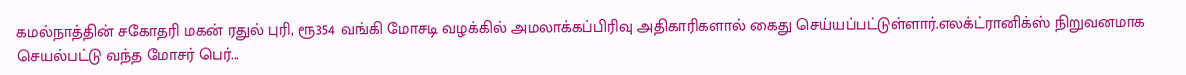கமல்நாத்தின் சகோதரி மகன் ரதுல் புரி, ரூ354 வங்கி மோசடி வழக்கில் அமலாக்கப்பிரிவு அதிகாரிகளால் கைது செய்யப்பட்டுள்ளார்.எலக்ட்ரானிக்ஸ் நிறுவனமாக செயல்பட்டு வந்த மோசர் பெர்...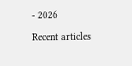- 2026

Recent articles